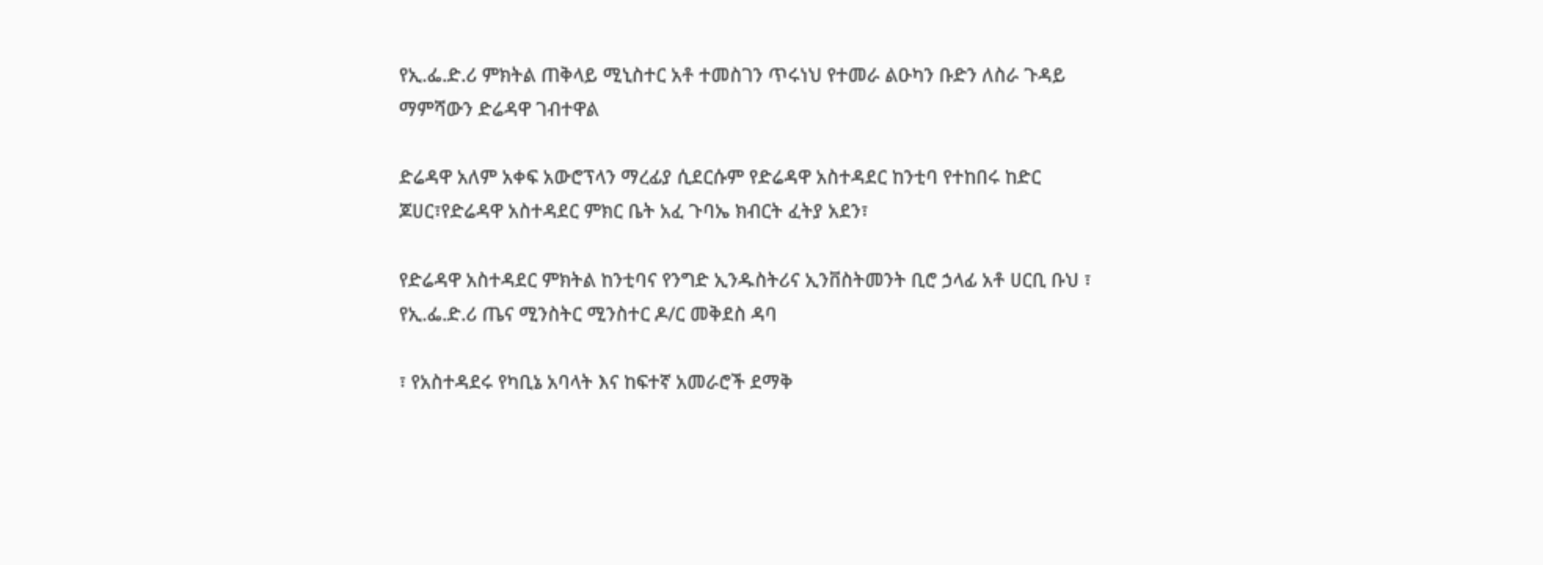የኢ.ፌ.ድ.ሪ ምክትል ጠቅላይ ሚኒስተር አቶ ተመስገን ጥሩነህ የተመራ ልዑካን ቡድን ለስራ ጉዳይ ማምሻውን ድሬዳዋ ገብተዋል

ድሬዳዋ አለም አቀፍ አውሮፕላን ማረፊያ ሲደርሱም የድሬዳዋ አስተዳደር ከንቲባ የተከበሩ ከድር ጆሀር፣የድሬዳዋ አስተዳደር ምክር ቤት አፈ ጉባኤ ክብርት ፈትያ አደን፣

የድሬዳዋ አስተዳደር ምክትል ከንቲባና የንግድ ኢንዱስትሪና ኢንቨስትመንት ቢሮ ኃላፊ አቶ ሀርቢ ቡህ ፣ የኢ.ፌ.ድ.ሪ ጤና ሚንስትር ሚንስተር ዶ/ር መቅደስ ዳባ

፣ የአስተዳደሩ የካቢኔ አባላት እና ከፍተኛ አመራሮች ደማቅ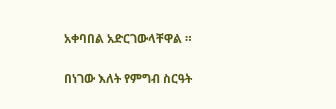አቀባበል አድርገውላቸዋል ።

በነገው እለት የምግብ ስርዓት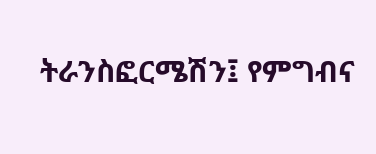ትራንስፎርሜሽን፤ የምግብና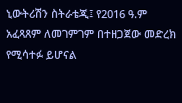ኒውትሪሽን ስትራቴጂ፤ የ2016 ዓ.ም አፈጻጸም ለመገምገም በተዘጋጀው መድረክ የሚሳተፉ ይሆናል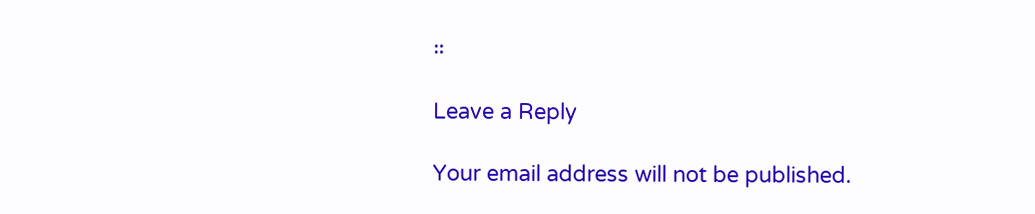።

Leave a Reply

Your email address will not be published.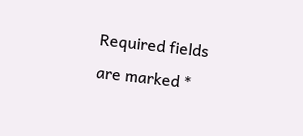Required fields are marked *